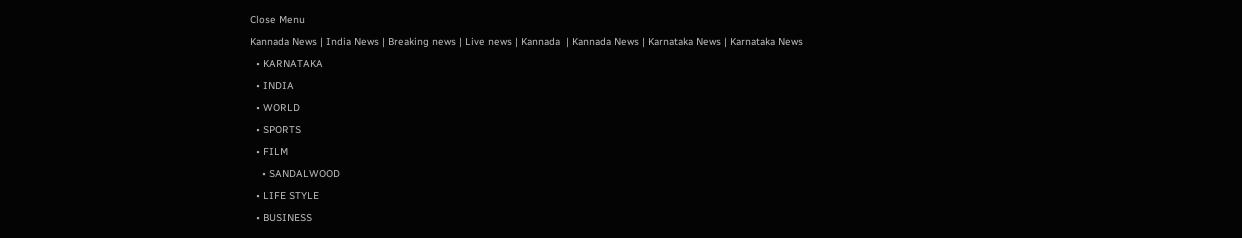Close Menu
Kannada News | India News | Breaking news | Live news | Kannada  | Kannada News | Karnataka News | Karnataka News
  • KARNATAKA
  • INDIA
  • WORLD
  • SPORTS
  • FILM
    • SANDALWOOD
  • LIFE STYLE
  • BUSINESS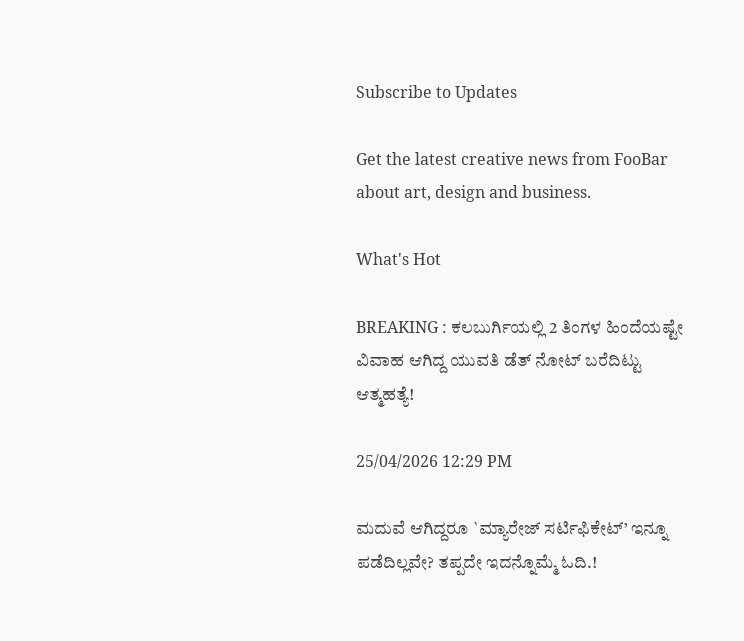Subscribe to Updates

Get the latest creative news from FooBar about art, design and business.

What's Hot

BREAKING : ಕಲಬುರ್ಗಿಯಲ್ಲಿ 2 ತಿಂಗಳ ಹಿಂದೆಯಷ್ಟೇ ವಿವಾಹ ಆಗಿದ್ದ ಯುವತಿ ಡೆತ್ ನೋಟ್ ಬರೆದಿಟ್ಟು ಆತ್ಮಹತ್ಯೆ!

25/04/2026 12:29 PM

ಮದುವೆ ಆಗಿದ್ದರೂ `ಮ್ಯಾರೇಜ್ ಸರ್ಟಿಫಿಕೇಟ್’ ಇನ್ನೂ ಪಡೆದಿಲ್ಲವೇ? ತಪ್ಪದೇ ಇದನ್ನೊಮ್ಮೆ ಓದಿ.!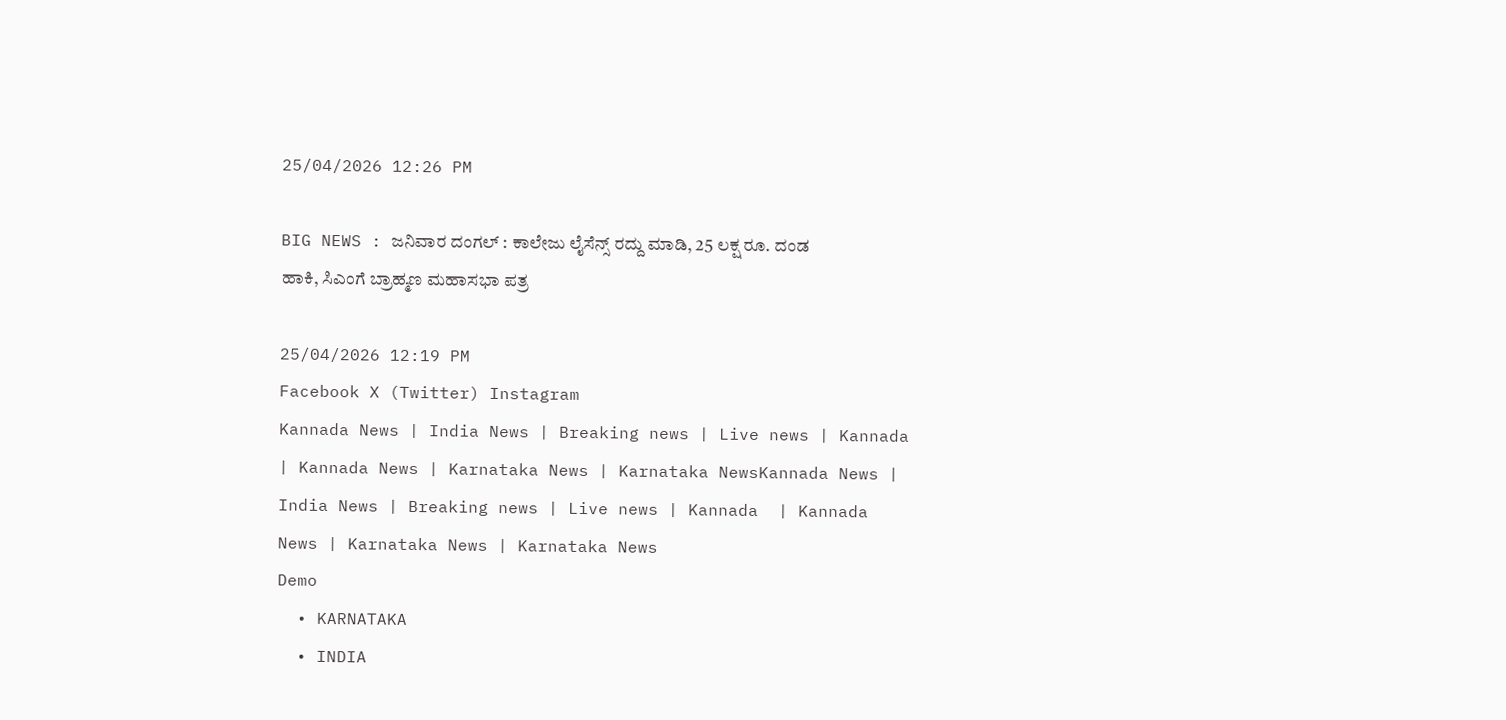25/04/2026 12:26 PM

BIG NEWS : ಜನಿವಾರ ದಂಗಲ್ : ಕಾಲೇಜು ಲೈಸೆನ್ಸ್ ರದ್ದು ಮಾಡಿ, 25 ಲಕ್ಷ ರೂ. ದಂಡ ಹಾಕಿ, ಸಿಎಂಗೆ ಬ್ರಾಹ್ಮಣ ಮಹಾಸಭಾ ಪತ್ರ

25/04/2026 12:19 PM
Facebook X (Twitter) Instagram
Kannada News | India News | Breaking news | Live news | Kannada  | Kannada News | Karnataka News | Karnataka NewsKannada News | India News | Breaking news | Live news | Kannada  | Kannada News | Karnataka News | Karnataka News
Demo
  • KARNATAKA
  • INDIA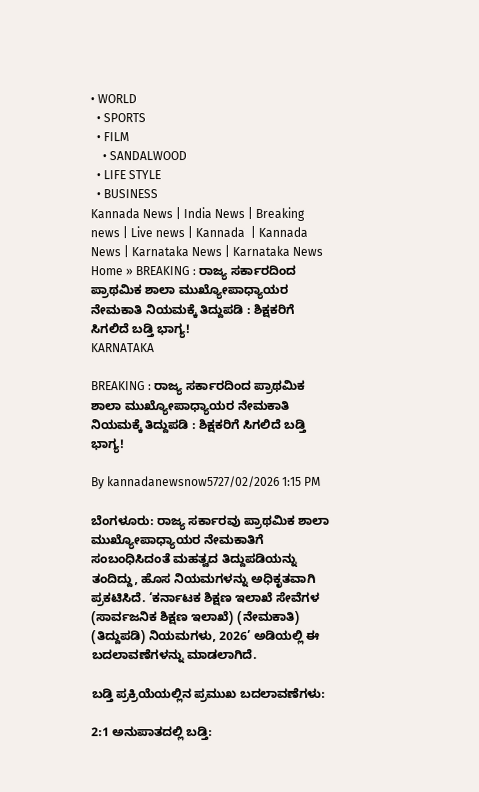• WORLD
  • SPORTS
  • FILM
    • SANDALWOOD
  • LIFE STYLE
  • BUSINESS
Kannada News | India News | Breaking news | Live news | Kannada  | Kannada News | Karnataka News | Karnataka News
Home » BREAKING : ರಾಜ್ಯ ಸರ್ಕಾರದಿಂದ ಪ್ರಾಥಮಿಕ ಶಾಲಾ ಮುಖ್ಯೋಪಾಧ್ಯಾಯರ ನೇಮಕಾತಿ ನಿಯಮಕ್ಕೆ ತಿದ್ದುಪಡಿ : ಶಿಕ್ಷಕರಿಗೆ ಸಿಗಲಿದೆ ಬಡ್ತಿ ಭಾಗ್ಯ!
KARNATAKA

BREAKING : ರಾಜ್ಯ ಸರ್ಕಾರದಿಂದ ಪ್ರಾಥಮಿಕ ಶಾಲಾ ಮುಖ್ಯೋಪಾಧ್ಯಾಯರ ನೇಮಕಾತಿ ನಿಯಮಕ್ಕೆ ತಿದ್ದುಪಡಿ : ಶಿಕ್ಷಕರಿಗೆ ಸಿಗಲಿದೆ ಬಡ್ತಿ ಭಾಗ್ಯ!

By kannadanewsnow5727/02/2026 1:15 PM

ಬೆಂಗಳೂರು: ರಾಜ್ಯ ಸರ್ಕಾರವು ಪ್ರಾಥಮಿಕ ಶಾಲಾ ಮುಖ್ಯೋಪಾಧ್ಯಾಯರ ನೇಮಕಾತಿಗೆ ಸಂಬಂಧಿಸಿದಂತೆ ಮಹತ್ವದ ತಿದ್ದುಪಡಿಯನ್ನು ತಂದಿದ್ದು, ಹೊಸ ನಿಯಮಗಳನ್ನು ಅಧಿಕೃತವಾಗಿ ಪ್ರಕಟಿಸಿದೆ. ‘ಕರ್ನಾಟಕ ಶಿಕ್ಷಣ ಇಲಾಖೆ ಸೇವೆಗಳ (ಸಾರ್ವಜನಿಕ ಶಿಕ್ಷಣ ಇಲಾಖೆ) (ನೇಮಕಾತಿ) (ತಿದ್ದುಪಡಿ) ನಿಯಮಗಳು, 2026’ ಅಡಿಯಲ್ಲಿ ಈ ಬದಲಾವಣೆಗಳನ್ನು ಮಾಡಲಾಗಿದೆ.

ಬಡ್ತಿ ಪ್ರಕ್ರಿಯೆಯಲ್ಲಿನ ಪ್ರಮುಖ ಬದಲಾವಣೆಗಳು:

2:1 ಅನುಪಾತದಲ್ಲಿ ಬಡ್ತಿ: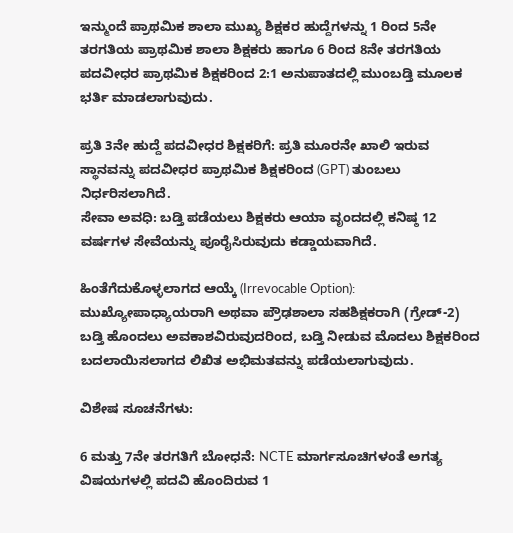ಇನ್ಮುಂದೆ ಪ್ರಾಥಮಿಕ ಶಾಲಾ ಮುಖ್ಯ ಶಿಕ್ಷಕರ ಹುದ್ದೆಗಳನ್ನು 1 ರಿಂದ 5ನೇ ತರಗತಿಯ ಪ್ರಾಥಮಿಕ ಶಾಲಾ ಶಿಕ್ಷಕರು ಹಾಗೂ 6 ರಿಂದ 8ನೇ ತರಗತಿಯ ಪದವೀಧರ ಪ್ರಾಥಮಿಕ ಶಿಕ್ಷಕರಿಂದ 2:1 ಅನುಪಾತದಲ್ಲಿ ಮುಂಬಡ್ತಿ ಮೂಲಕ ಭರ್ತಿ ಮಾಡಲಾಗುವುದು.

ಪ್ರತಿ 3ನೇ ಹುದ್ದೆ ಪದವೀಧರ ಶಿಕ್ಷಕರಿಗೆ: ಪ್ರತಿ ಮೂರನೇ ಖಾಲಿ ಇರುವ ಸ್ಥಾನವನ್ನು ಪದವೀಧರ ಪ್ರಾಥಮಿಕ ಶಿಕ್ಷಕರಿಂದ (GPT) ತುಂಬಲು ನಿರ್ಧರಿಸಲಾಗಿದೆ.
ಸೇವಾ ಅವಧಿ: ಬಡ್ತಿ ಪಡೆಯಲು ಶಿಕ್ಷಕರು ಆಯಾ ವೃಂದದಲ್ಲಿ ಕನಿಷ್ಠ 12 ವರ್ಷಗಳ ಸೇವೆಯನ್ನು ಪೂರೈಸಿರುವುದು ಕಡ್ಡಾಯವಾಗಿದೆ.

ಹಿಂತೆಗೆದುಕೊಳ್ಳಲಾಗದ ಆಯ್ಕೆ (Irrevocable Option): ಮುಖ್ಯೋಪಾಧ್ಯಾಯರಾಗಿ ಅಥವಾ ಪ್ರೌಢಶಾಲಾ ಸಹಶಿಕ್ಷಕರಾಗಿ (ಗ್ರೇಡ್-2) ಬಡ್ತಿ ಹೊಂದಲು ಅವಕಾಶವಿರುವುದರಿಂದ, ಬಡ್ತಿ ನೀಡುವ ಮೊದಲು ಶಿಕ್ಷಕರಿಂದ ಬದಲಾಯಿಸಲಾಗದ ಲಿಖಿತ ಅಭಿಮತವನ್ನು ಪಡೆಯಲಾಗುವುದು.

ವಿಶೇಷ ಸೂಚನೆಗಳು:

6 ಮತ್ತು 7ನೇ ತರಗತಿಗೆ ಬೋಧನೆ: NCTE ಮಾರ್ಗಸೂಚಿಗಳಂತೆ ಅಗತ್ಯ ವಿಷಯಗಳಲ್ಲಿ ಪದವಿ ಹೊಂದಿರುವ 1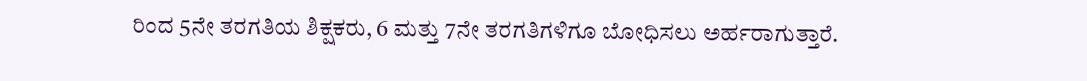ರಿಂದ 5ನೇ ತರಗತಿಯ ಶಿಕ್ಷಕರು, 6 ಮತ್ತು 7ನೇ ತರಗತಿಗಳಿಗೂ ಬೋಧಿಸಲು ಅರ್ಹರಾಗುತ್ತಾರೆ.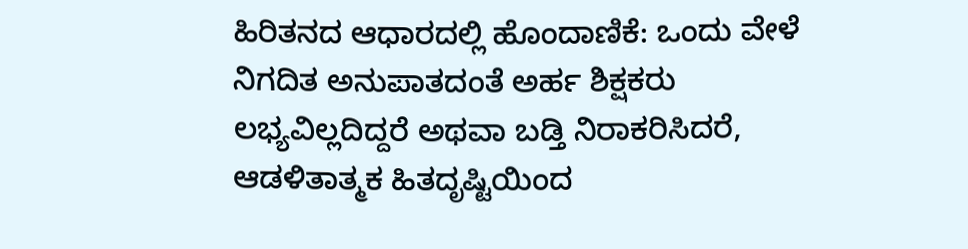ಹಿರಿತನದ ಆಧಾರದಲ್ಲಿ ಹೊಂದಾಣಿಕೆ: ಒಂದು ವೇಳೆ ನಿಗದಿತ ಅನುಪಾತದಂತೆ ಅರ್ಹ ಶಿಕ್ಷಕರು ಲಭ್ಯವಿಲ್ಲದಿದ್ದರೆ ಅಥವಾ ಬಡ್ತಿ ನಿರಾಕರಿಸಿದರೆ, ಆಡಳಿತಾತ್ಮಕ ಹಿತದೃಷ್ಟಿಯಿಂದ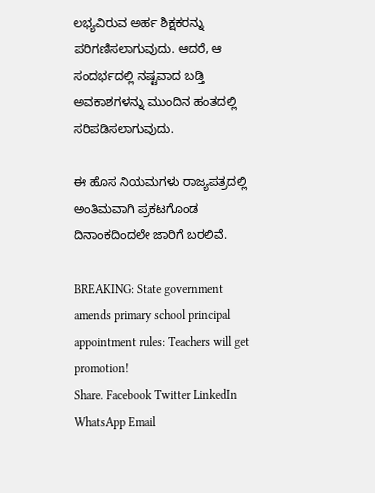ಲಭ್ಯವಿರುವ ಅರ್ಹ ಶಿಕ್ಷಕರನ್ನು ಪರಿಗಣಿಸಲಾಗುವುದು. ಆದರೆ, ಆ ಸಂದರ್ಭದಲ್ಲಿ ನಷ್ಟವಾದ ಬಡ್ತಿ ಅವಕಾಶಗಳನ್ನು ಮುಂದಿನ ಹಂತದಲ್ಲಿ ಸರಿಪಡಿಸಲಾಗುವುದು.

ಈ ಹೊಸ ನಿಯಮಗಳು ರಾಜ್ಯಪತ್ರದಲ್ಲಿ ಅಂತಿಮವಾಗಿ ಪ್ರಕಟಗೊಂಡ ದಿನಾಂಕದಿಂದಲೇ ಜಾರಿಗೆ ಬರಲಿವೆ.

BREAKING: State government amends primary school principal appointment rules: Teachers will get promotion!
Share. Facebook Twitter LinkedIn WhatsApp Email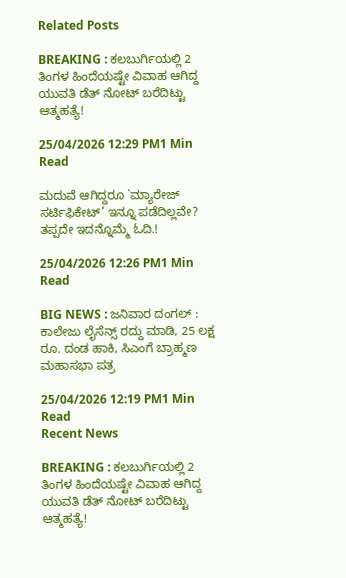Related Posts

BREAKING : ಕಲಬುರ್ಗಿಯಲ್ಲಿ 2 ತಿಂಗಳ ಹಿಂದೆಯಷ್ಟೇ ವಿವಾಹ ಆಗಿದ್ದ ಯುವತಿ ಡೆತ್ ನೋಟ್ ಬರೆದಿಟ್ಟು ಆತ್ಮಹತ್ಯೆ!

25/04/2026 12:29 PM1 Min Read

ಮದುವೆ ಆಗಿದ್ದರೂ `ಮ್ಯಾರೇಜ್ ಸರ್ಟಿಫಿಕೇಟ್’ ಇನ್ನೂ ಪಡೆದಿಲ್ಲವೇ? ತಪ್ಪದೇ ಇದನ್ನೊಮ್ಮೆ ಓದಿ.!

25/04/2026 12:26 PM1 Min Read

BIG NEWS : ಜನಿವಾರ ದಂಗಲ್ : ಕಾಲೇಜು ಲೈಸೆನ್ಸ್ ರದ್ದು ಮಾಡಿ, 25 ಲಕ್ಷ ರೂ. ದಂಡ ಹಾಕಿ, ಸಿಎಂಗೆ ಬ್ರಾಹ್ಮಣ ಮಹಾಸಭಾ ಪತ್ರ

25/04/2026 12:19 PM1 Min Read
Recent News

BREAKING : ಕಲಬುರ್ಗಿಯಲ್ಲಿ 2 ತಿಂಗಳ ಹಿಂದೆಯಷ್ಟೇ ವಿವಾಹ ಆಗಿದ್ದ ಯುವತಿ ಡೆತ್ ನೋಟ್ ಬರೆದಿಟ್ಟು ಆತ್ಮಹತ್ಯೆ!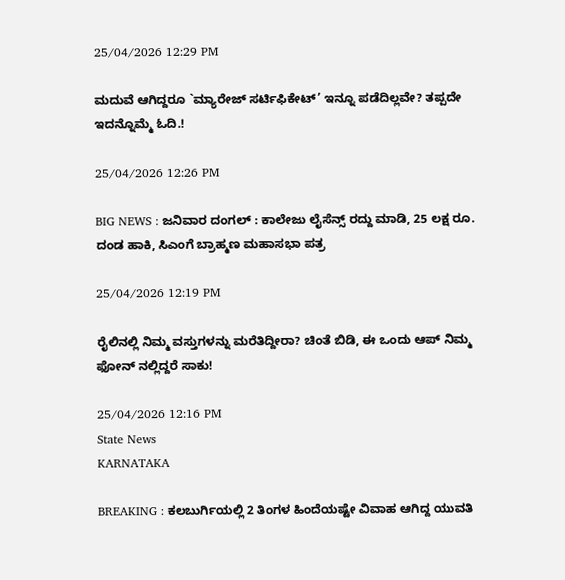25/04/2026 12:29 PM

ಮದುವೆ ಆಗಿದ್ದರೂ `ಮ್ಯಾರೇಜ್ ಸರ್ಟಿಫಿಕೇಟ್’ ಇನ್ನೂ ಪಡೆದಿಲ್ಲವೇ? ತಪ್ಪದೇ ಇದನ್ನೊಮ್ಮೆ ಓದಿ.!

25/04/2026 12:26 PM

BIG NEWS : ಜನಿವಾರ ದಂಗಲ್ : ಕಾಲೇಜು ಲೈಸೆನ್ಸ್ ರದ್ದು ಮಾಡಿ, 25 ಲಕ್ಷ ರೂ. ದಂಡ ಹಾಕಿ, ಸಿಎಂಗೆ ಬ್ರಾಹ್ಮಣ ಮಹಾಸಭಾ ಪತ್ರ

25/04/2026 12:19 PM

ರೈಲಿನಲ್ಲಿ ನಿಮ್ಮ ವಸ್ತುಗಳನ್ನು ಮರೆತಿದ್ದೀರಾ? ಚಿಂತೆ ಬಿಡಿ, ಈ ಒಂದು ಆಪ್ ನಿಮ್ಮ ಫೋನ್‌ ನಲ್ಲಿದ್ದರೆ ಸಾಕು!

25/04/2026 12:16 PM
State News
KARNATAKA

BREAKING : ಕಲಬುರ್ಗಿಯಲ್ಲಿ 2 ತಿಂಗಳ ಹಿಂದೆಯಷ್ಟೇ ವಿವಾಹ ಆಗಿದ್ದ ಯುವತಿ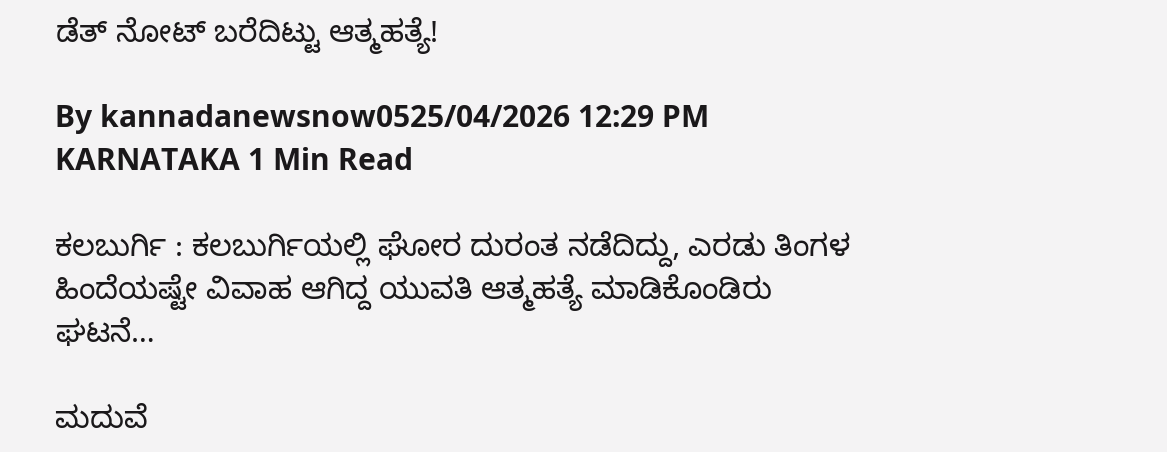ಡೆತ್ ನೋಟ್ ಬರೆದಿಟ್ಟು ಆತ್ಮಹತ್ಯೆ!

By kannadanewsnow0525/04/2026 12:29 PM KARNATAKA 1 Min Read

ಕಲಬುರ್ಗಿ : ಕಲಬುರ್ಗಿಯಲ್ಲಿ ಘೋರ ದುರಂತ ನಡೆದಿದ್ದು, ಎರಡು ತಿಂಗಳ ಹಿಂದೆಯಷ್ಟೇ ವಿವಾಹ ಆಗಿದ್ದ ಯುವತಿ ಆತ್ಮಹತ್ಯೆ ಮಾಡಿಕೊಂಡಿರು ಘಟನೆ…

ಮದುವೆ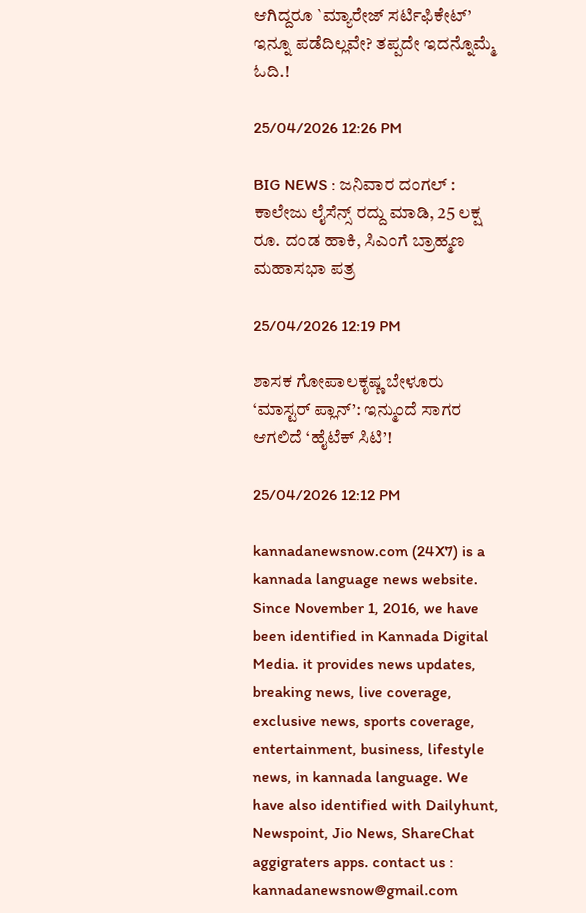ಆಗಿದ್ದರೂ `ಮ್ಯಾರೇಜ್ ಸರ್ಟಿಫಿಕೇಟ್’ ಇನ್ನೂ ಪಡೆದಿಲ್ಲವೇ? ತಪ್ಪದೇ ಇದನ್ನೊಮ್ಮೆ ಓದಿ.!

25/04/2026 12:26 PM

BIG NEWS : ಜನಿವಾರ ದಂಗಲ್ : ಕಾಲೇಜು ಲೈಸೆನ್ಸ್ ರದ್ದು ಮಾಡಿ, 25 ಲಕ್ಷ ರೂ. ದಂಡ ಹಾಕಿ, ಸಿಎಂಗೆ ಬ್ರಾಹ್ಮಣ ಮಹಾಸಭಾ ಪತ್ರ

25/04/2026 12:19 PM

ಶಾಸಕ ಗೋಪಾಲಕೃಷ್ಣ ಬೇಳೂರು ‘ಮಾಸ್ಟರ್ ಪ್ಲಾನ್’: ಇನ್ಮುಂದೆ ಸಾಗರ ಆಗಲಿದೆ ‘ಹೈಟೆಕ್ ಸಿಟಿ’!

25/04/2026 12:12 PM

kannadanewsnow.com (24X7) is a kannada language news website. Since November 1, 2016, we have been identified in Kannada Digital Media. it provides news updates, breaking news, live coverage, exclusive news, sports coverage, entertainment, business, lifestyle news, in kannada language. We have also identified with Dailyhunt, Newspoint, Jio News, ShareChat aggigraters apps. contact us : kannadanewsnow@gmail.com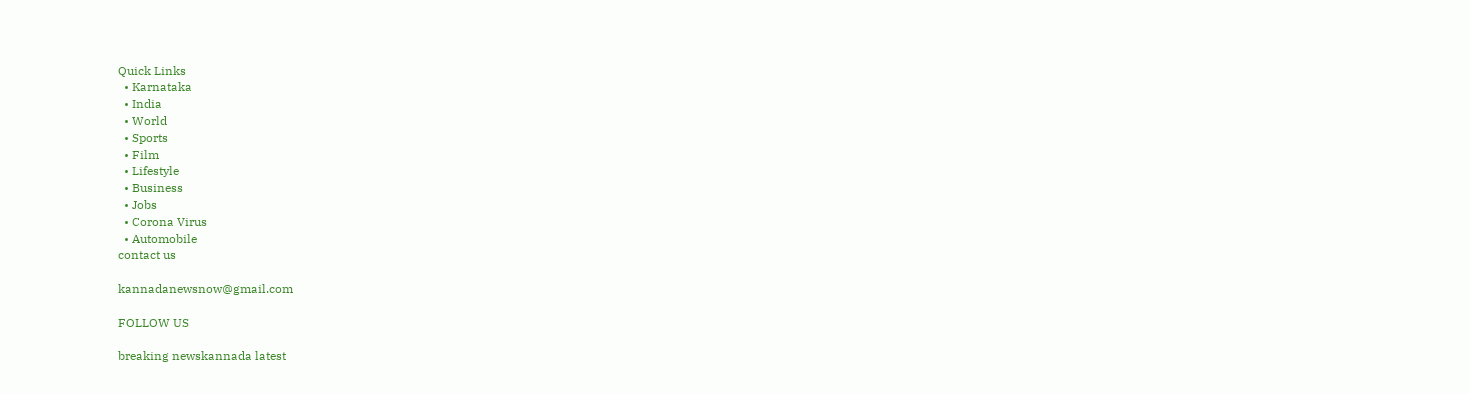Quick Links
  • Karnataka
  • India
  • World
  • Sports
  • Film
  • Lifestyle
  • Business
  • Jobs
  • Corona Virus
  • Automobile
contact us

kannadanewsnow@gmail.com

FOLLOW US

breaking newskannada latest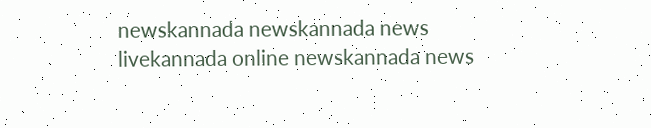newskannada newskannada news livekannada online newskannada news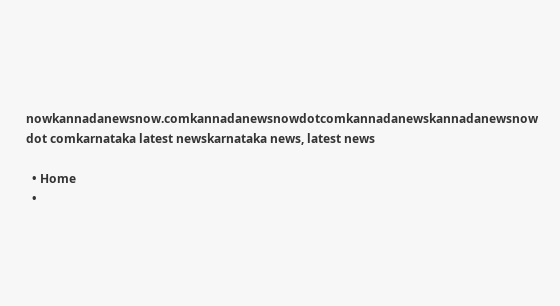nowkannadanewsnow.comkannadanewsnowdotcomkannadanewskannadanewsnow dot comkarnataka latest newskarnataka news, latest news

  • Home
  •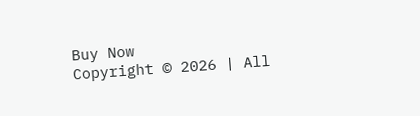Buy Now
Copyright © 2026 | All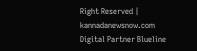Right Reserved | kannadanewsnow.com
Digital Partner Blueline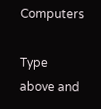Computers

Type above and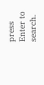press Enter to search.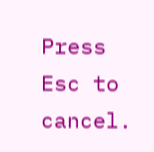Press Esc to cancel.